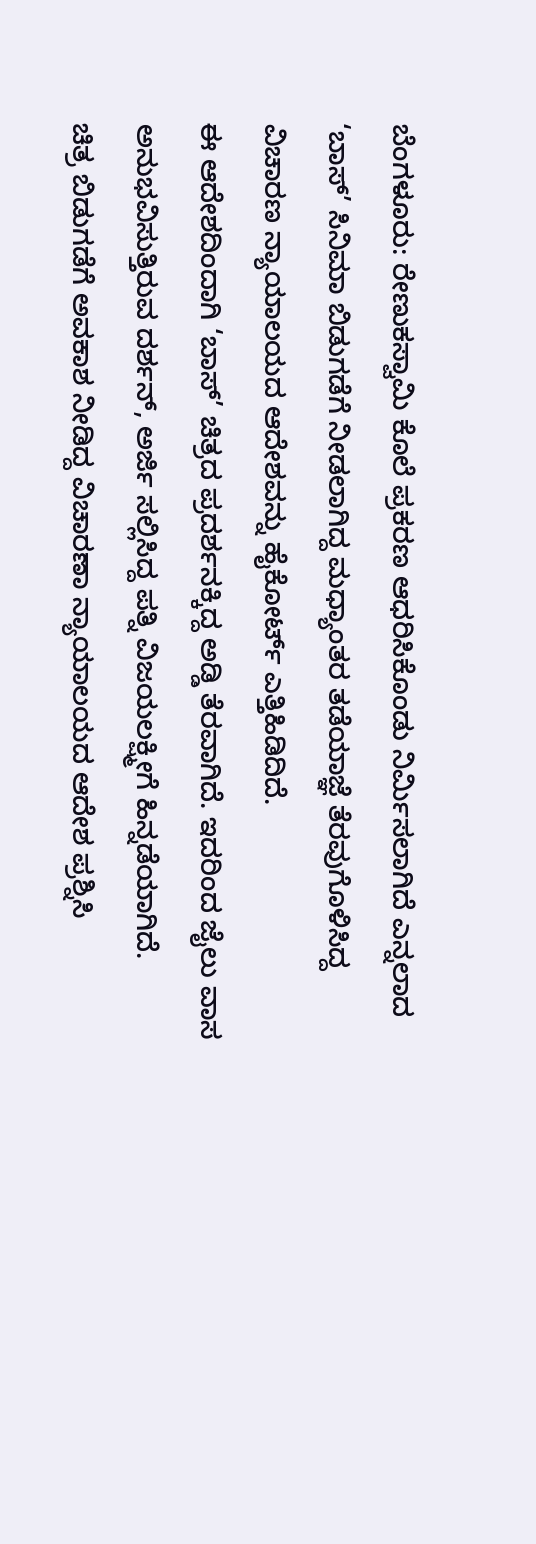ಬೆಂಗಳೂರು: ರೇಣುಕಸ್ವಾಮಿ ಕೊಲೆ ಪ್ರಕರಣ ಆಧರಿಸಿಕೊಂಡು ನಿರ್ಮಿಸಲಾಗಿದೆ ಎನ್ನಲಾದ ‘ಬಾಸ್’ ಸಿನಿಮಾ ಬಿಡುಗಡೆಗೆ ನೀಡಲಾಗಿದ್ದ ಮಧ್ಯಾಂತರ ತಡೆಯಾಜ್ಞೆ ತೆರವುಗೊಳಿಸಿದ್ದ ವಿಚಾರಣ ನ್ಯಾಯಾಲಯದ ಆದೇಶವನ್ನು ಹೈಕೋರ್ಟ್ ಎತ್ತಿಹಿಡಿದಿದೆ.
ಈ ಆದೇಶದಿಂದಾಗಿ ‘ಬಾಸ್’ ಚಿತ್ರದ ಪ್ರದರ್ಶನಕ್ಕಿದ್ದ ಅಡ್ಡಿ ತೆರವಾಗಿದೆ. ಇದರಿಂದ ಜೈಲು ವಾಸ ಅನುಭವಿಸುತ್ತಿರುವ ದರ್ಶನ್, ಅರ್ಜಿ ಸಲ್ಲಿಸಿದ್ದ ಪತ್ನಿ ವಿಜಯಲಕ್ಷ್ಮೀಗೆ ಹಿನ್ನಡೆಯಾಗಿದೆ.
ಚಿತ್ರ ಬಿಡುಗಡೆಗೆ ಅವಕಾಶ ನೀಡಿದ್ದ ವಿಚಾರಣಾ ನ್ಯಾಯಾಲಯದ ಆದೇಶ ಪ್ರಶ್ನಿಸಿ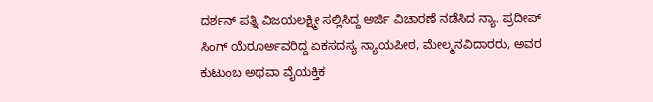ದರ್ಶನ್ ಪತ್ನಿ ವಿಜಯಲಕ್ಷ್ಮೀ ಸಲ್ಲಿಸಿದ್ದ ಅರ್ಜಿ ವಿಚಾರಣೆ ನಡೆಸಿದ ನ್ಯಾ. ಪ್ರದೀಪ್ ಸಿಂಗ್ ಯೆರೂರ್ಅವರಿದ್ದ ಏಕಸದಸ್ಯ ನ್ಯಾಯಪೀಠ, ಮೇಲ್ಮನವಿದಾರರು, ಅವರ ಕುಟುಂಬ ಅಥವಾ ವೈಯಕ್ತಿಕ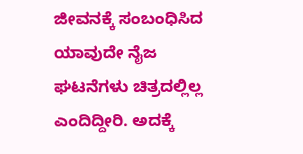ಜೀವನಕ್ಕೆ ಸಂಬಂಧಿಸಿದ ಯಾವುದೇ ನೈಜ ಘಟನೆಗಳು ಚಿತ್ರದಲ್ಲಿಲ್ಲ ಎಂದಿದ್ದೀರಿ. ಅದಕ್ಕೆ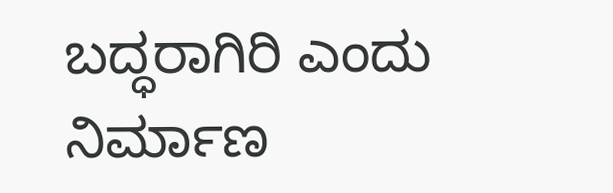ಬದ್ಧರಾಗಿರಿ ಎಂದು ನಿರ್ಮಾಣ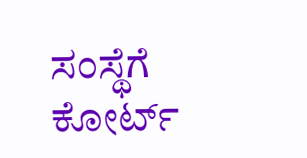ಸಂಸ್ಥೆಗೆ ಕೋರ್ಟ್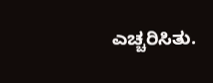ಎಚ್ಚರಿಸಿತು.